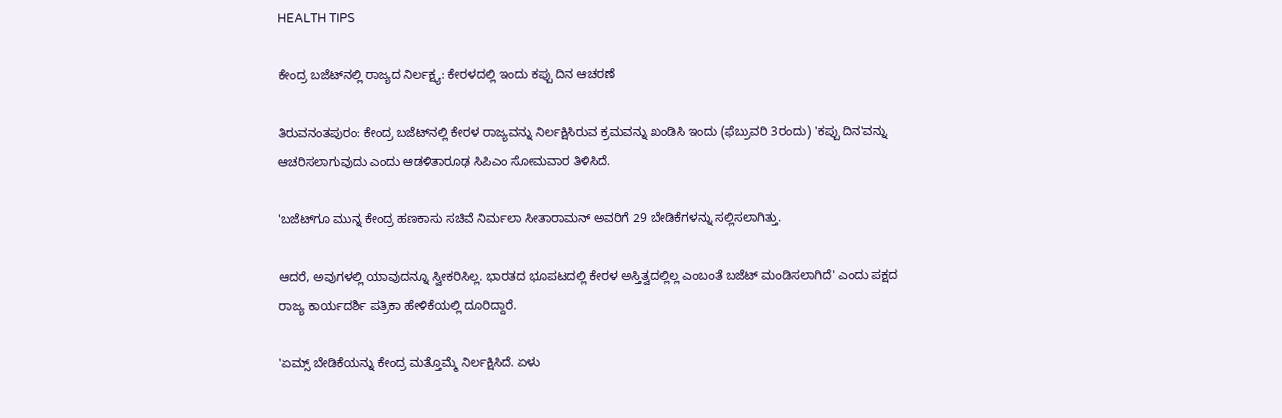HEALTH TIPS

ಕೇಂದ್ರ ಬಜೆಟ್‌ನಲ್ಲಿ ರಾಜ್ಯದ ನಿರ್ಲಕ್ಷ್ಯ: ಕೇರಳದಲ್ಲಿ ಇಂದು ಕಪ್ಪು ದಿನ ಆಚರಣೆ

ತಿರುವನಂತಪುರಂ: ಕೇಂದ್ರ ಬಜೆಟ್‌ನಲ್ಲಿ ಕೇರಳ ರಾಜ್ಯವನ್ನು ನಿರ್ಲಕ್ಷಿಸಿರುವ ಕ್ರಮವನ್ನು ಖಂಡಿಸಿ ಇಂದು (ಫೆಬ್ರುವರಿ 3ರಂದು) 'ಕಪ್ಪು ದಿನ'ವನ್ನು ಆಚರಿಸಲಾಗುವುದು ಎಂದು ಆಡಳಿತಾರೂಢ ಸಿಪಿಎಂ ಸೋಮವಾರ ತಿಳಿಸಿದೆ.

'ಬಜೆಟ್‌ಗೂ ಮುನ್ನ ಕೇಂದ್ರ ಹಣಕಾಸು ಸಚಿವೆ ನಿರ್ಮಲಾ ಸೀತಾರಾಮನ್‌ ಅವರಿಗೆ 29 ಬೇಡಿಕೆಗಳನ್ನು ಸಲ್ಲಿಸಲಾಗಿತ್ತು.

ಆದರೆ, ಅವುಗಳಲ್ಲಿ ಯಾವುದನ್ನೂ ಸ್ವೀಕರಿಸಿಲ್ಲ. ಭಾರತದ ಭೂಪಟದಲ್ಲಿ ಕೇರಳ ಅಸ್ತಿತ್ವದಲ್ಲಿಲ್ಲ ಎಂಬಂತೆ ಬಜೆಟ್‌ ಮಂಡಿಸಲಾಗಿದೆ' ಎಂದು ಪಕ್ಷದ ರಾಜ್ಯ ಕಾರ್ಯದರ್ಶಿ ಪತ್ರಿಕಾ ಹೇಳಿಕೆಯಲ್ಲಿ ದೂರಿದ್ದಾರೆ.

'ಏಮ್ಸ್‌ ಬೇಡಿಕೆಯನ್ನು ಕೇಂದ್ರ ಮತ್ತೊಮ್ಮೆ ನಿರ್ಲಕ್ಷಿಸಿದೆ. ಏಳು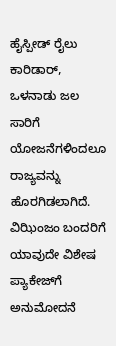ಹೈಸ್ಪೀಡ್‌ ರೈಲು ಕಾರಿಡಾರ್‌, ಒಳನಾಡು ಜಲ ಸಾರಿಗೆ ಯೋಜನೆಗಳಿಂದಲೂ ರಾಜ್ಯವನ್ನು ಹೊರಗಿಡಲಾಗಿದೆ. ವಿಝಿಂಜಂ ಬಂದರಿಗೆ ಯಾವುದೇ ವಿಶೇಷ ಪ್ಯಾಕೇಜ್‌ಗೆ ಅನುಮೋದನೆ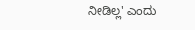ನೀಡಿಲ್ಲ' ಎಂದು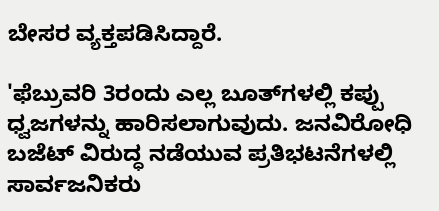ಬೇಸರ ವ್ಯಕ್ತಪಡಿಸಿದ್ದಾರೆ.

'ಫೆಬ್ರುವರಿ 3ರಂದು ಎಲ್ಲ ಬೂತ್‌ಗಳಲ್ಲಿ ಕಪ್ಪು ಧ್ವಜಗಳನ್ನು ಹಾರಿಸಲಾಗುವುದು. ಜನವಿರೋಧಿ ಬಜೆಟ್‌ ವಿರುದ್ಧ ನಡೆಯುವ ಪ್ರತಿಭಟನೆಗಳಲ್ಲಿ ಸಾರ್ವಜನಿಕರು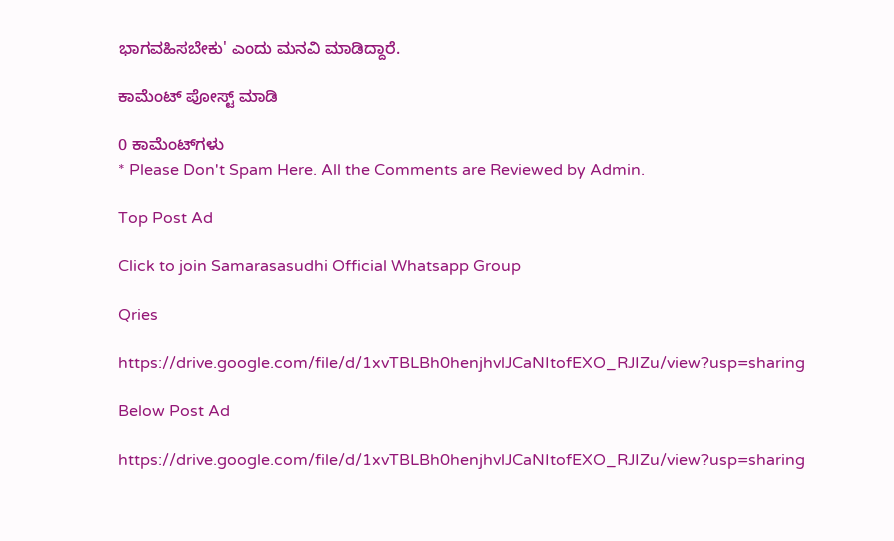ಭಾಗವಹಿಸಬೇಕು' ಎಂದು ಮನವಿ ಮಾಡಿದ್ದಾರೆ.

ಕಾಮೆಂಟ್‌‌ ಪೋಸ್ಟ್‌ ಮಾಡಿ

0 ಕಾಮೆಂಟ್‌ಗಳು
* Please Don't Spam Here. All the Comments are Reviewed by Admin.

Top Post Ad

Click to join Samarasasudhi Official Whatsapp Group

Qries

https://drive.google.com/file/d/1xvTBLBh0henjhvlJCaNItofEXO_RJIZu/view?usp=sharing

Below Post Ad

https://drive.google.com/file/d/1xvTBLBh0henjhvlJCaNItofEXO_RJIZu/view?usp=sharing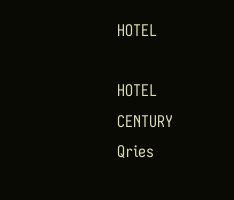HOTEL

HOTEL
CENTURY
Qries